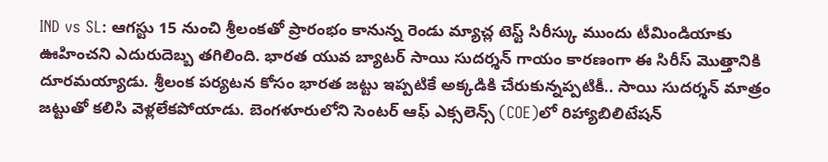IND vs SL: ఆగస్టు 15 నుంచి శ్రీలంకతో ప్రారంభం కానున్న రెండు మ్యాచ్ల టెస్ట్ సిరీస్కు ముందు టీమిండియాకు ఊహించని ఎదురుదెబ్బ తగిలింది. భారత యువ బ్యాటర్ సాయి సుదర్శన్ గాయం కారణంగా ఈ సిరీస్ మొత్తానికి దూరమయ్యాడు. శ్రీలంక పర్యటన కోసం భారత జట్టు ఇప్పటికే అక్కడికి చేరుకున్నప్పటికీ.. సాయి సుదర్శన్ మాత్రం జట్టుతో కలిసి వెళ్లలేకపోయాడు. బెంగళూరులోని సెంటర్ ఆఫ్ ఎక్సలెన్స్ (COE)లో రిహ్యాబిలిటేషన్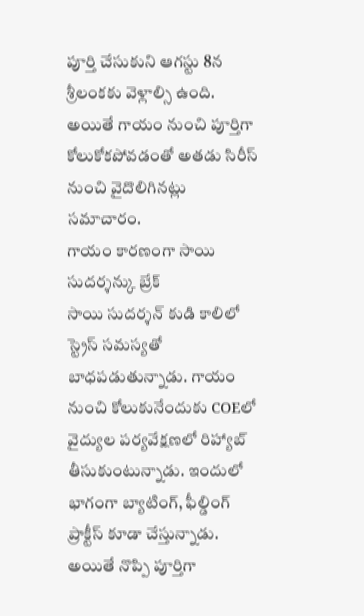పూర్తి చేసుకుని ఆగస్టు 8న శ్రీలంకకు వెళ్లాల్సి ఉంది. అయితే గాయం నుంచి పూర్తిగా కోలుకోకపోవడంతో అతడు సిరీస్ నుంచి వైదొలిగినట్లు సమాచారం.
గాయం కారణంగా సాయి సుదర్శన్కు బ్రేక్
సాయి సుదర్శన్ కుడి కాలిలో స్ట్రెస్ సమస్యతో బాధపడుతున్నాడు. గాయం నుంచి కోలుకునేందుకు COEలో వైద్యుల పర్యవేక్షణలో రిహ్యాబ్ తీసుకుంటున్నాడు. ఇందులో భాగంగా బ్యాటింగ్, ఫీల్డింగ్ ప్రాక్టీస్ కూడా చేస్తున్నాడు. అయితే నొప్పి పూర్తిగా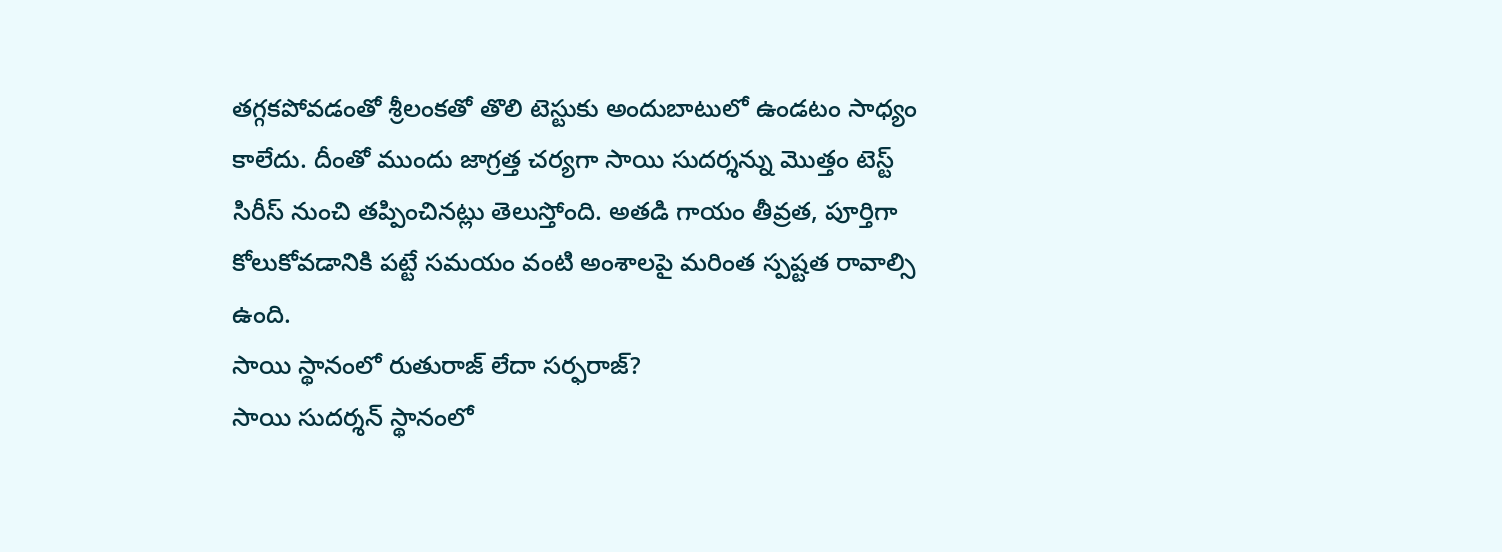తగ్గకపోవడంతో శ్రీలంకతో తొలి టెస్టుకు అందుబాటులో ఉండటం సాధ్యం కాలేదు. దీంతో ముందు జాగ్రత్త చర్యగా సాయి సుదర్శన్ను మొత్తం టెస్ట్ సిరీస్ నుంచి తప్పించినట్లు తెలుస్తోంది. అతడి గాయం తీవ్రత, పూర్తిగా కోలుకోవడానికి పట్టే సమయం వంటి అంశాలపై మరింత స్పష్టత రావాల్సి ఉంది.
సాయి స్థానంలో రుతురాజ్ లేదా సర్ఫరాజ్?
సాయి సుదర్శన్ స్థానంలో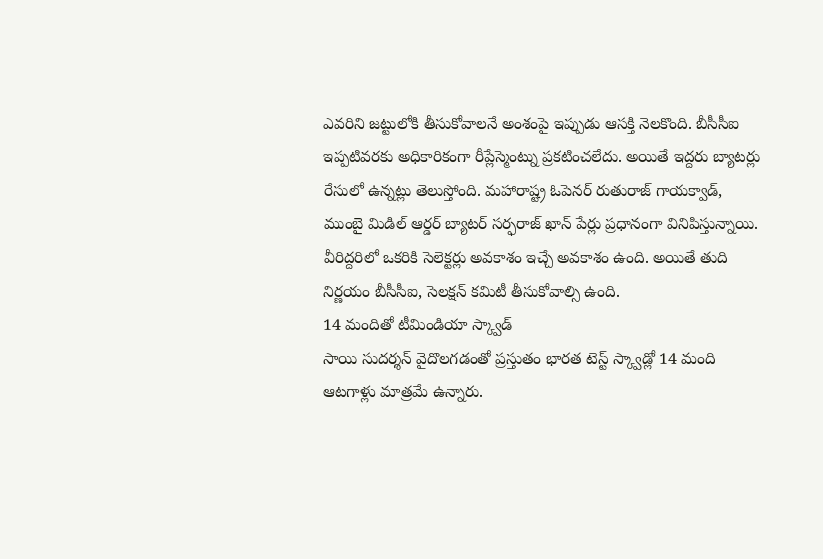ఎవరిని జట్టులోకి తీసుకోవాలనే అంశంపై ఇప్పుడు ఆసక్తి నెలకొంది. బీసీసీఐ ఇప్పటివరకు అధికారికంగా రీప్లేస్మెంట్ను ప్రకటించలేదు. అయితే ఇద్దరు బ్యాటర్లు రేసులో ఉన్నట్లు తెలుస్తోంది. మహారాష్ట్ర ఓపెనర్ రుతురాజ్ గాయక్వాడ్, ముంబై మిడిల్ ఆర్డర్ బ్యాటర్ సర్ఫరాజ్ ఖాన్ పేర్లు ప్రధానంగా వినిపిస్తున్నాయి. వీరిద్దరిలో ఒకరికి సెలెక్టర్లు అవకాశం ఇచ్చే అవకాశం ఉంది. అయితే తుది నిర్ణయం బీసీసీఐ, సెలక్షన్ కమిటీ తీసుకోవాల్సి ఉంది.
14 మందితో టీమిండియా స్క్వాడ్
సాయి సుదర్శన్ వైదొలగడంతో ప్రస్తుతం భారత టెస్ట్ స్క్వాడ్లో 14 మంది ఆటగాళ్లు మాత్రమే ఉన్నారు.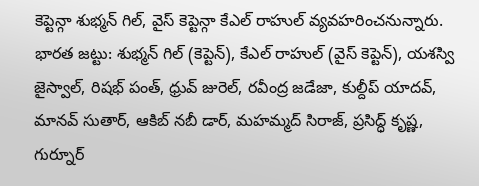కెప్టెన్గా శుభ్మన్ గిల్, వైస్ కెప్టెన్గా కేఎల్ రాహుల్ వ్యవహరించనున్నారు.
భారత జట్టు: శుభ్మన్ గిల్ (కెప్టెన్), కేఎల్ రాహుల్ (వైస్ కెప్టెన్), యశస్వి జైస్వాల్, రిషభ్ పంత్, ధ్రువ్ జురెల్, రవీంద్ర జడేజా, కుల్దీప్ యాదవ్, మానవ్ సుతార్, ఆకిబ్ నబీ డార్, మహమ్మద్ సిరాజ్, ప్రసిద్ధ్ కృష్ణ, గుర్నూర్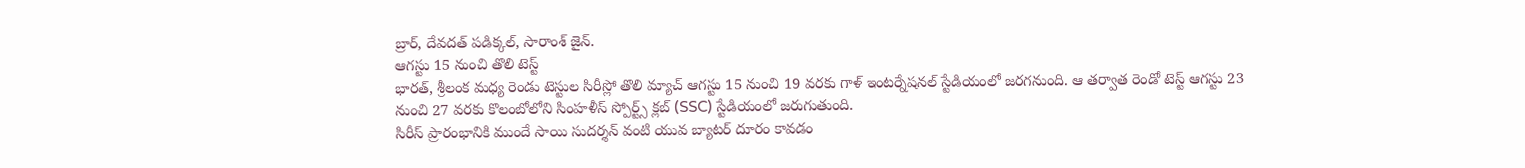బ్రార్, దేవదత్ పడిక్కల్, సారాంశ్ జైన్.
ఆగస్టు 15 నుంచి తొలి టెస్ట్
భారత్, శ్రీలంక మధ్య రెండు టెస్టుల సిరీస్లో తొలి మ్యాచ్ ఆగస్టు 15 నుంచి 19 వరకు గాళ్ ఇంటర్నేషనల్ స్టేడియంలో జరగనుంది. ఆ తర్వాత రెండో టెస్ట్ ఆగస్టు 23 నుంచి 27 వరకు కొలంబోలోని సింహళీస్ స్పోర్ట్స్ క్లబ్ (SSC) స్టేడియంలో జరుగుతుంది.
సిరీస్ ప్రారంభానికి ముందే సాయి సుదర్శన్ వంటి యువ బ్యాటర్ దూరం కావడం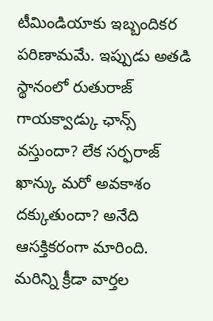టీమిండియాకు ఇబ్బందికర పరిణామమే. ఇప్పుడు అతడి స్థానంలో రుతురాజ్ గాయక్వాడ్కు ఛాన్స్ వస్తుందా? లేక సర్ఫరాజ్ ఖాన్కు మరో అవకాశం దక్కుతుందా? అనేది ఆసక్తికరంగా మారింది.
మరిన్ని క్రీడా వార్తల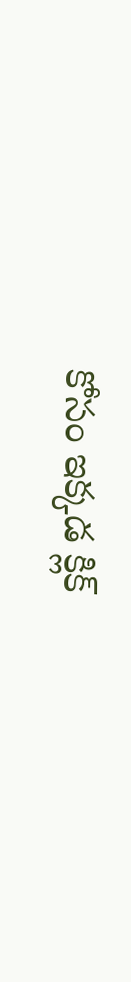కోసం ఇక్కడ క్లిక్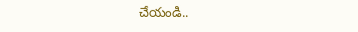చేయండి..